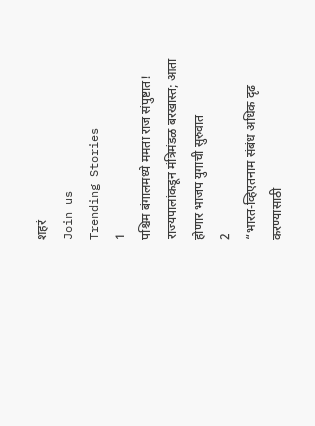शहरं
Join us
Trending Stories
1
पश्चिम बंगालमध्ये ममता राज संपुष्टात! राज्यपालांकडून मंत्रिमंडळ बरखास्त; आता होणार भाजप युगाची सुरुवात
2
“भारत-व्हिएतनाम संबंध अधिक दृढ करण्यासाठी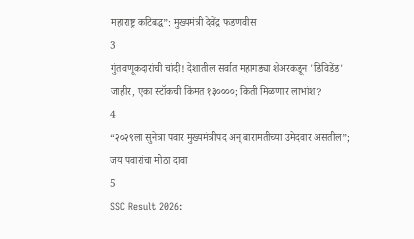महाराष्ट्र कटिबद्ध”: मुख्यमंत्री देवेंद्र फडणवीस
3
गुंतवणूकदारांची चांदी! देशातील सर्वात महागड्या शेअरकडून 'डिविडेंड' जाहीर, एका स्टॉकची किंमत १३००००; किती मिळणार लाभांश?
4
“२०२९ला सुनेत्रा पवार मुख्यमंत्रीपद अन् बारामतीच्या उमेदवार असतील”; जय पवारांचा मोठा दावा
5
SSC Result 2026: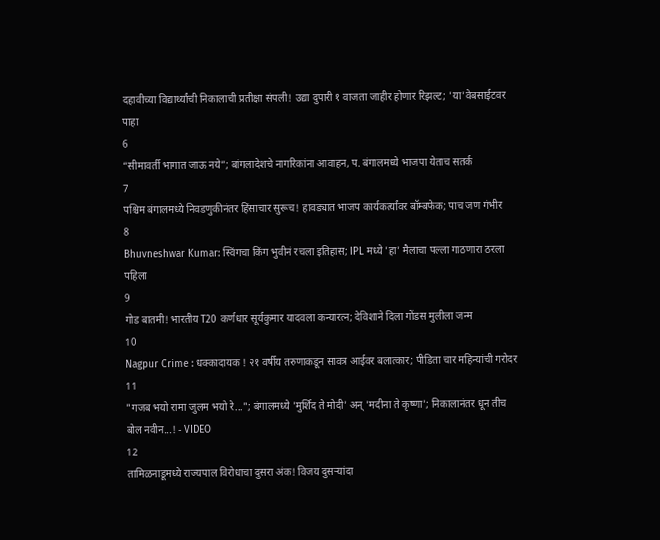दहावीच्या विद्यार्थ्यांची निकालाची प्रतीक्षा संपली! उद्या दुपारी १ वाजता जाहीर होणार रिझल्ट; 'या'वेबसाईटवर पाहा
6
“सीमावर्ती भागात जाऊ नये”; बांगलादेशचे नागरिकांना आवाहन, प. बंगालमध्ये भाजपा येताच सतर्क
7
पश्चिम बंगालमध्ये निवडणुकीनंतर हिंसाचार सुरूच! हावड्यात भाजप कार्यकर्त्यांवर बॉम्बफेक; पाच जण गंभीर
8
Bhuvneshwar Kumar: स्विंगचा किंग भुवीनं रचला इतिहास; IPL मध्ये 'हा' मैलाचा पल्ला गाठणारा ठरला पहिला
9
गोड बातमी! भारतीय T20 कर्णधार सूर्यकुमार यादवला कन्यारत्न; देविशाने दिला गोंडस मुलीला जन्म
10
Nagpur Crime : धक्कादायक ! २१ वर्षीय तरुणाकडून सावत्र आईवर बलात्कार; पीडिता चार महिन्यांची गरोदर
11
"गजब भयो रामा जुलम भयो रे..."; बंगालमध्ये 'मुर्शिद ते मोदी' अन् 'मदीना ते कृष्णा'; निकालानंतर धून तीच बोल नवीन...! - VIDEO
12
तामिळनाडूमध्ये राज्यपाल विरोधाचा दुसरा अंक! विजय दुसऱ्यांदा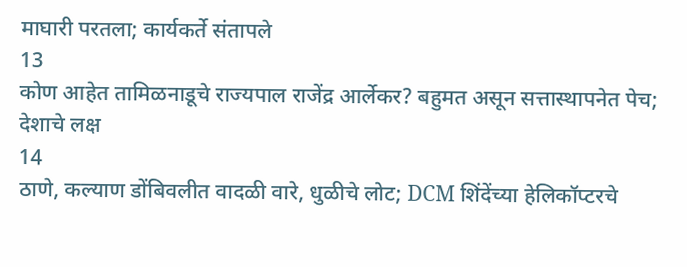माघारी परतला; कार्यकर्ते संतापले
13
कोण आहेत तामिळनाडूचे राज्यपाल राजेंद्र आर्लेकर? बहुमत असून सत्तास्थापनेत पेच; देशाचे लक्ष
14
ठाणे, कल्याण डोंबिवलीत वादळी वारे, धुळीचे लोट; DCM शिंदेंच्या हेलिकॉप्टरचे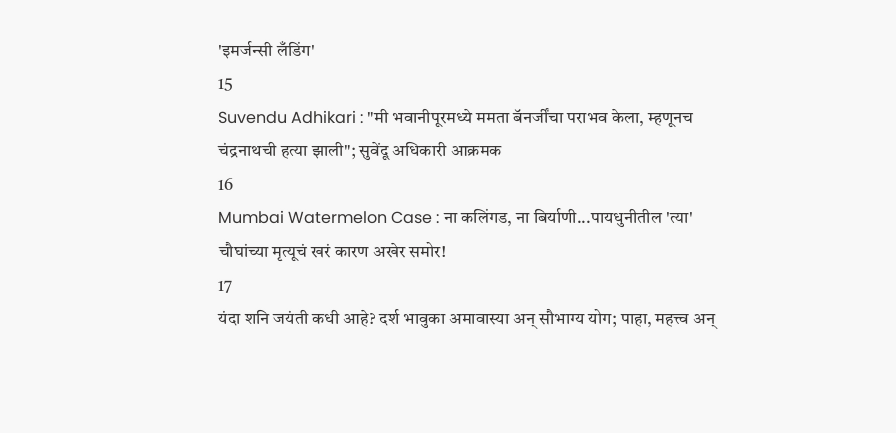'इमर्जन्सी लँडिंग'
15
Suvendu Adhikari : "मी भवानीपूरमध्ये ममता बॅनर्जींचा पराभव केला, म्हणूनच चंद्रनाथची हत्या झाली"; सुवेंदू अधिकारी आक्रमक
16
Mumbai Watermelon Case : ना कलिंगड, ना बिर्याणी...पायधुनीतील 'त्या' चौघांच्या मृत्यूचं खरं कारण अखेर समोर!
17
यंदा शनि जयंती कधी आहे? दर्श भावुका अमावास्या अन् सौभाग्य योग; पाहा, महत्त्व अन्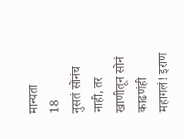मान्यता
18
नुसतं सोनंच नाही, तर खाणीतून सोनं काढणंही महागलं! इराण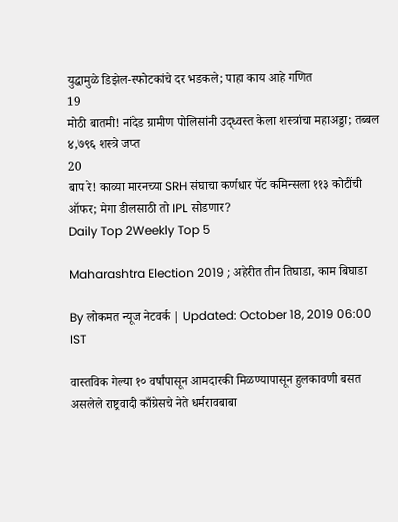युद्धामुळे डिझेल-स्फोटकांचे दर भडकले; पाहा काय आहे गणित
19
मोठी बातमी! नांदेड ग्रामीण पोलिसांनी उद्ध्वस्त केला शस्त्रांचा महाअड्डा; तब्बल ४,७९६ शस्त्रे जप्त
20
बाप रे! काव्या मारनच्या SRH संघाचा कर्णधार पॅट कमिन्सला ११३ कोटींची ऑफर; मेगा डीलसाठी तो IPL सोडणार?
Daily Top 2Weekly Top 5

Maharashtra Election 2019 ; अहेरीत तीन तिघाडा, काम बिघाडा

By लोकमत न्यूज नेटवर्क | Updated: October 18, 2019 06:00 IST

वास्तविक गेल्या १० वर्षांपासून आमदारकी मिळण्यापासून हुलकावणी बसत असलेले राष्ट्रवादी काँग्रेसचे नेते धर्मरावबाबा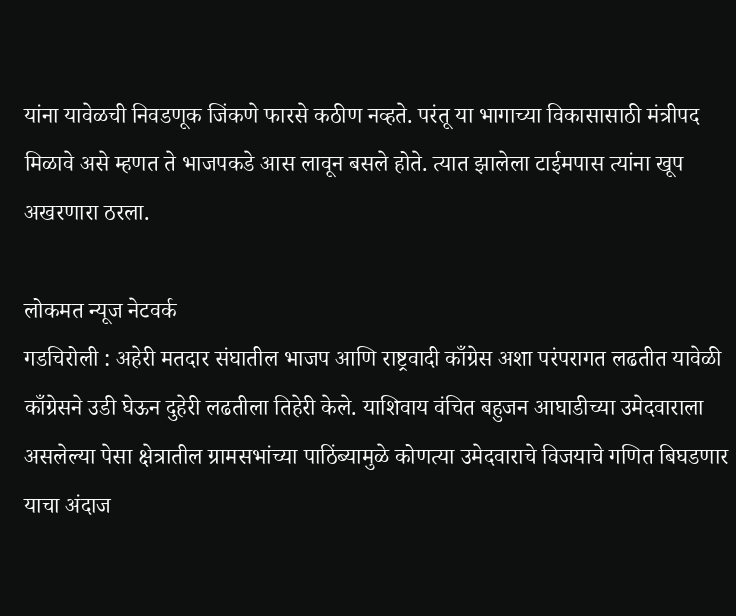यांना यावेळची निवडणूक जिंकणे फारसे कठीण नव्हते. परंतू या भागाच्या विकासासाठी मंत्रीपद मिळावे असे म्हणत ते भाजपकडे आस लावून बसले होते. त्यात झालेला टाईमपास त्यांना खूप अखरणारा ठरला.

लोकमत न्यूज नेटवर्क
गडचिरोली : अहेरी मतदार संघातील भाजप आणि राष्ट्रवादी काँग्रेस अशा परंपरागत लढतीत यावेळी काँग्रेसने उडी घेऊन दुहेरी लढतीला तिहेरी केले. याशिवाय वंचित बहुजन आघाडीच्या उमेदवाराला असलेल्या पेसा क्षेत्रातील ग्रामसभांच्या पाठिंब्यामुळे कोणत्या उमेदवाराचे विजयाचे गणित बिघडणार याचा अंदाज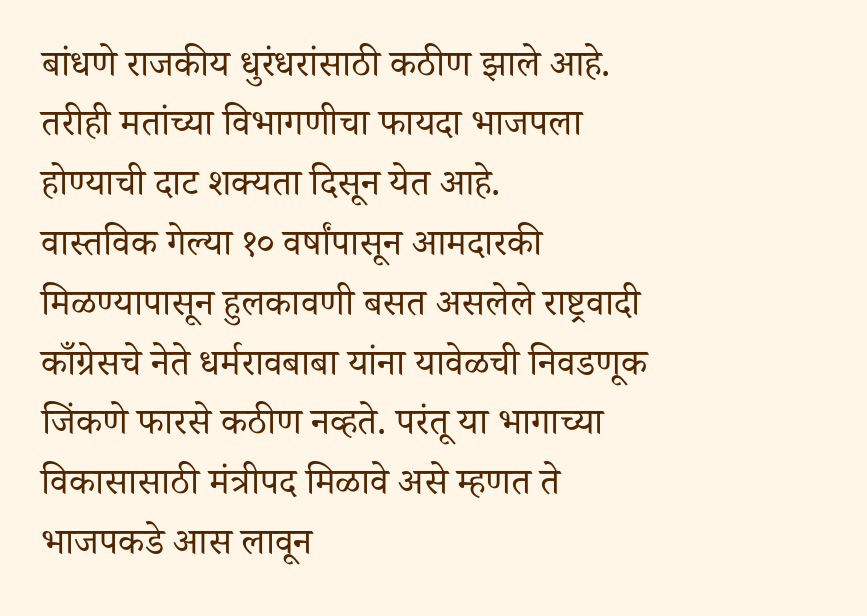बांधणे राजकीय धुरंधरांसाठी कठीण झाले आहे. तरीही मतांच्या विभागणीचा फायदा भाजपला होण्याची दाट शक्यता दिसून येत आहे.
वास्तविक गेल्या १० वर्षांपासून आमदारकी मिळण्यापासून हुलकावणी बसत असलेले राष्ट्रवादी काँग्रेसचे नेते धर्मरावबाबा यांना यावेळची निवडणूक जिंकणे फारसे कठीण नव्हते. परंतू या भागाच्या विकासासाठी मंत्रीपद मिळावे असे म्हणत ते भाजपकडे आस लावून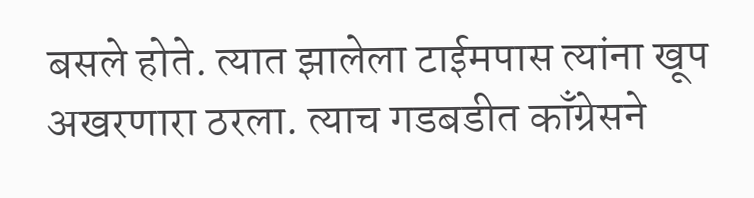बसले होते. त्यात झालेला टाईमपास त्यांना खूप अखरणारा ठरला. त्याच गडबडीत काँग्रेसने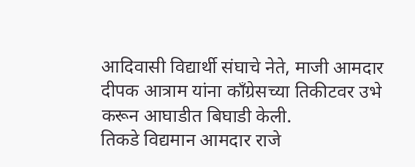आदिवासी विद्यार्थी संघाचे नेते, माजी आमदार दीपक आत्राम यांना काँग्रेसच्या तिकीटवर उभे करून आघाडीत बिघाडी केली.
तिकडे विद्यमान आमदार राजे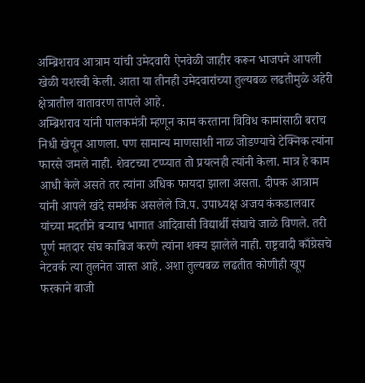अम्ब्रिशराव आत्राम यांची उमेदवारी ऐनवेळी जाहीर करून भाजपने आपली खेळी यशस्वी केली. आता या तीनही उमेदवारांच्या तुल्यबळ लढतीमुळे अहेरी क्षेत्रातील वातावरण तापले आहे.
अम्ब्रिशराव यांनी पालकमंत्री म्हणून काम करताना विविध कामांसाठी बराच निधी खेचून आणला. पण सामान्य माणसाशी नाळ जोडण्याचे टेक्निक त्यांना फारसे जमले नाही. शेवटच्या टप्प्यात तो प्रयत्नही त्यांनी केला. मात्र हे काम आधी केले असते तर त्यांना अधिक फायदा झाला असता. दीपक आत्राम यांनी आपले खंदे समर्थक असलेले जि.प. उपाध्यक्ष अजय कंकडालवार यांच्या मदतीने बऱ्याच भागात आदिवासी विद्यार्थी संघाचे जाळे विणले. तरी पूर्ण मतदार संघ काबिज करणे त्यांना शक्य झालेले नाही. राष्ट्रवादी काँग्रेसचे नेटवर्क त्या तुलनेत जास्त आहे. अशा तुल्यबळ लढतीत कोणीही खूप फरकाने बाजी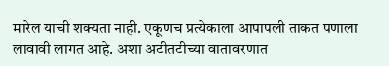मारेल याची शक्यता नाही. एकूणच प्रत्येकाला आपापली ताकत पणाला लावावी लागत आहे. अशा अटीतटीच्या वातावरणात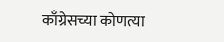काँग्रेसच्या कोणत्या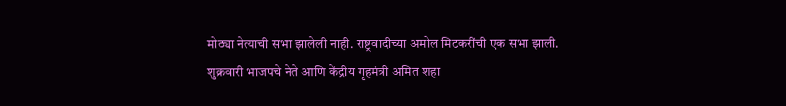मोठ्या नेत्याची सभा झालेली नाही. राष्ट्रवादीच्या अमोल मिटकरींची एक सभा झाली.
शुक्रवारी भाजपचे नेते आणि केंद्रीय गृहमंत्री अमित शहा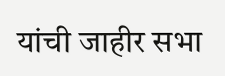यांची जाहीर सभा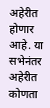अहेरीत होणार आहे. या सभेनंतर अहेरीत कोणता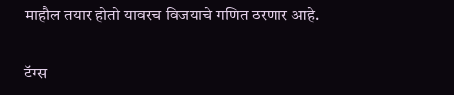माहौल तयार होतो यावरच विजयाचे गणित ठरणार आहे.

टॅग्स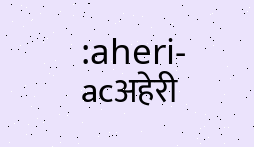:aheri-acअहेरी